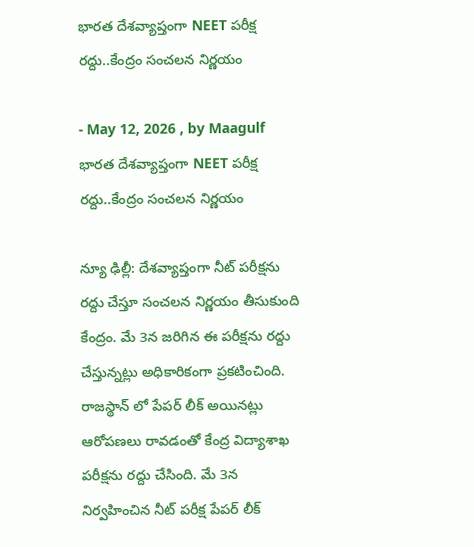భారత దేశవ్యాప్తంగా NEET పరీక్ష రద్దు..కేంద్రం సంచలన నిర్ణయం

- May 12, 2026 , by Maagulf
భారత దేశవ్యాప్తంగా NEET పరీక్ష రద్దు..కేంద్రం సంచలన నిర్ణయం

న్యూ ఢిల్లీ: దేశవ్యాప్తంగా నీట్ పరీక్షను రద్దు చేస్తూ సంచలన నిర్ణయం తీసుకుంది కేంద్రం. మే 3న జరిగిన ఈ పరీక్షను రద్దు చేస్తున్నట్లు అధికారికంగా ప్రకటించింది. రాజస్థాన్ లో పేపర్ లీక్ అయినట్లు ఆరోపణలు రావడంతో కేంద్ర విద్యాశాఖ పరీక్షను రద్దు చేసింది. మే 3న నిర్వహించిన నీట్ పరీక్ష పేపర్ లీక్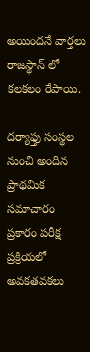అయిందనే వార్తలు రాజస్థాన్ లో కలకలం రేపాయి.

దర్యాఫ్తు సంస్థల నుంచి అందిన ప్రాథమిక సమాచారం ప్రకారం పరీక్ష ప్రక్రియలో అవకతవకలు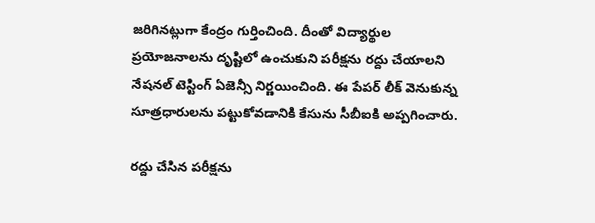జరిగినట్లుగా కేంద్రం గుర్తించింది. దీంతో విద్యార్థుల ప్రయోజనాలను దృష్టిలో ఉంచుకుని పరీక్షను రద్దు చేయాలని నేషనల్ టెస్టింగ్ ఏజెన్సీ నిర్ణయించింది. ఈ పేపర్ లీక్ వెనుకున్న సూత్రధారులను పట్టుకోవడానికి కేసును సీబీఐకి అప్పగించారు.

రద్దు చేసిన పరీక్షను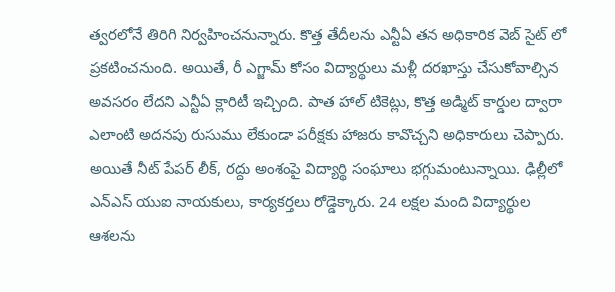త్వరలోనే తిరిగి నిర్వహించనున్నారు. కొత్త తేదీలను ఎన్టీఏ తన అధికారిక వెబ్ సైట్ లో ప్రకటించనుంది. అయితే, రీ ఎగ్జామ్ కోసం విద్యార్థులు మళ్లీ దరఖాస్తు చేసుకోవాల్సిన అవసరం లేదని ఎన్టీఏ క్లారిటీ ఇచ్చింది. పాత హాల్ టికెట్లు, కొత్త అడ్మిట్ కార్డుల ద్వారా ఎలాంటి అదనపు రుసుము లేకుండా పరీక్షకు హాజరు కావొచ్చని అధికారులు చెప్పారు. అయితే నీట్ పేపర్ లీక్, రద్దు అంశంపై విద్యార్థి సంఘాలు భగ్గుమంటున్నాయి. ఢిల్లీలో ఎన్ఎస్ యుఐ నాయకులు, కార్యకర్తలు రోడ్డెక్కారు. 24 లక్షల మంది విద్యార్థుల ఆశలను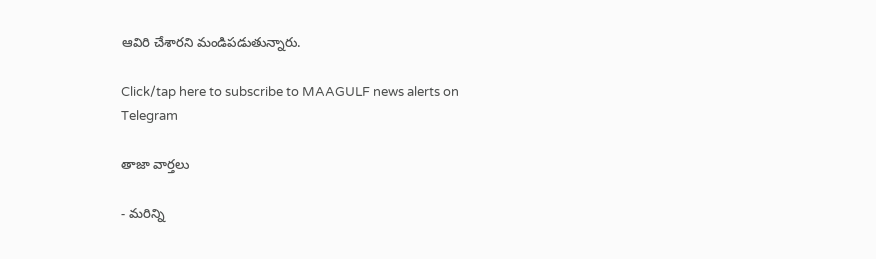ఆవిరి చేశారని మండిపడుతున్నారు.

Click/tap here to subscribe to MAAGULF news alerts on Telegram

తాజా వార్తలు

- మరిన్ని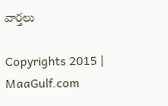వార్తలు

Copyrights 2015 | MaaGulf.com